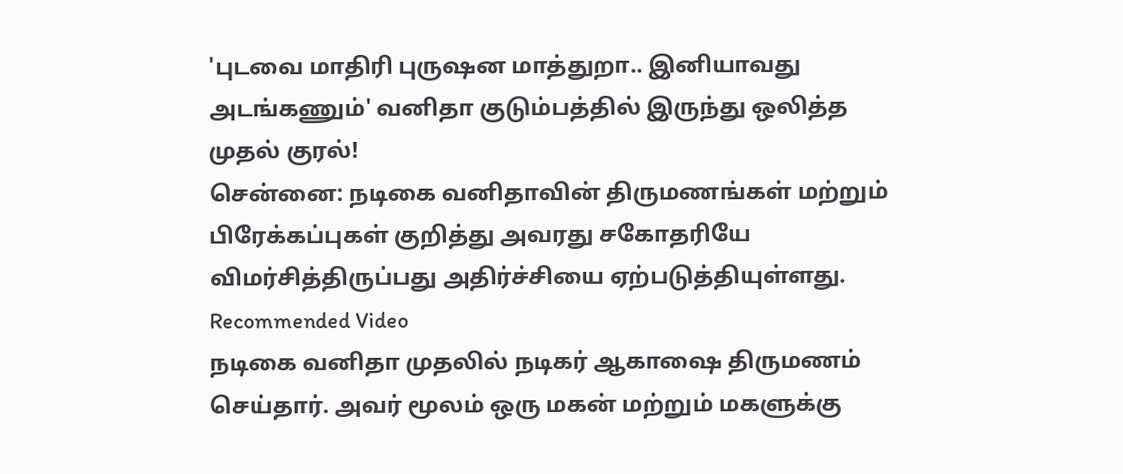'புடவை மாதிரி புருஷன மாத்துறா.. இனியாவது அடங்கணும்' வனிதா குடும்பத்தில் இருந்து ஒலித்த முதல் குரல்!
சென்னை: நடிகை வனிதாவின் திருமணங்கள் மற்றும் பிரேக்கப்புகள் குறித்து அவரது சகோதரியே விமர்சித்திருப்பது அதிர்ச்சியை ஏற்படுத்தியுள்ளது.
Recommended Video
நடிகை வனிதா முதலில் நடிகர் ஆகாஷை திருமணம் செய்தார். அவர் மூலம் ஒரு மகன் மற்றும் மகளுக்கு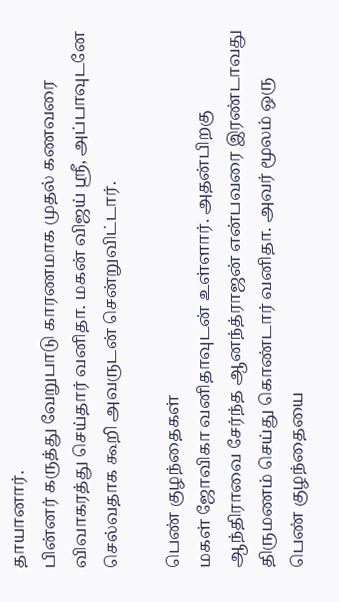தாயானார்.
பின்னர் கருத்து வேறுபாடு காரணமாக முதல் கணவரை விவாகரத்து செய்தார் வனிதா. மகன் விஜய் ஸ்ரீ, அப்பாவுடனே செல்வதாக கூறி அவருடன் சென்றுவிட்டார்.

பெண் குழந்தைகள்
மகள் ஜோவிகா வனிதாவுடன் உள்ளார். அதன்பிறகு ஆந்திராவை சேர்ந்த ஆனந்த்ராஜன் என்பவரை இரண்டாவது திருமணம் செய்து கொண்டார் வனிதா. அவர் மூலம் ஒரு பெண் குழந்தையை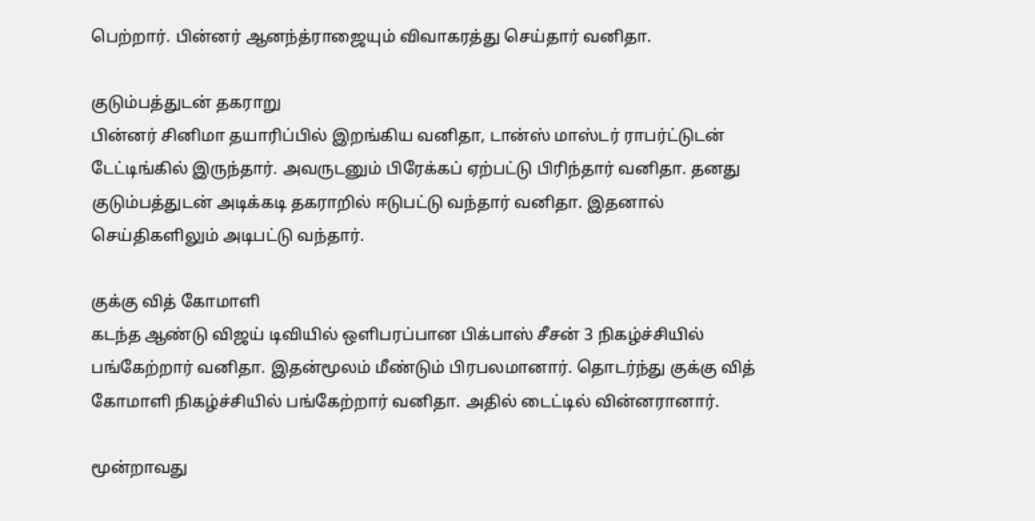பெற்றார். பின்னர் ஆனந்த்ராஜையும் விவாகரத்து செய்தார் வனிதா.

குடும்பத்துடன் தகராறு
பின்னர் சினிமா தயாரிப்பில் இறங்கிய வனிதா, டான்ஸ் மாஸ்டர் ராபர்ட்டுடன் டேட்டிங்கில் இருந்தார். அவருடனும் பிரேக்கப் ஏற்பட்டு பிரிந்தார் வனிதா. தனது குடும்பத்துடன் அடிக்கடி தகராறில் ஈடுபட்டு வந்தார் வனிதா. இதனால் செய்திகளிலும் அடிபட்டு வந்தார்.

குக்கு வித் கோமாளி
கடந்த ஆண்டு விஜய் டிவியில் ஒளிபரப்பான பிக்பாஸ் சீசன் 3 நிகழ்ச்சியில் பங்கேற்றார் வனிதா. இதன்மூலம் மீண்டும் பிரபலமானார். தொடர்ந்து குக்கு வித் கோமாளி நிகழ்ச்சியில் பங்கேற்றார் வனிதா. அதில் டைட்டில் வின்னரானார்.

மூன்றாவது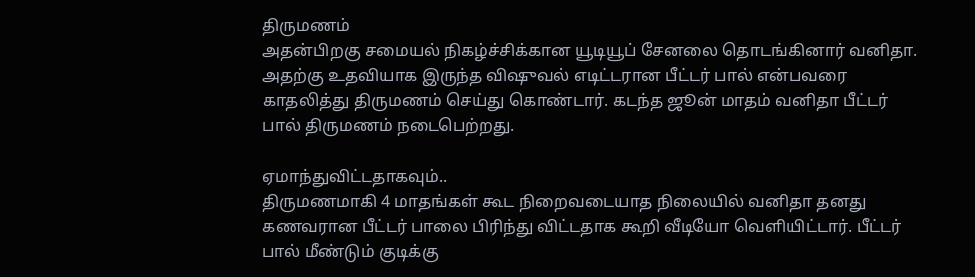திருமணம்
அதன்பிறகு சமையல் நிகழ்ச்சிக்கான யூடியூப் சேனலை தொடங்கினார் வனிதா. அதற்கு உதவியாக இருந்த விஷுவல் எடிட்டரான பீட்டர் பால் என்பவரை காதலித்து திருமணம் செய்து கொண்டார். கடந்த ஜூன் மாதம் வனிதா பீட்டர் பால் திருமணம் நடைபெற்றது.

ஏமாந்துவிட்டதாகவும்..
திருமணமாகி 4 மாதங்கள் கூட நிறைவடையாத நிலையில் வனிதா தனது கணவரான பீட்டர் பாலை பிரிந்து விட்டதாக கூறி வீடியோ வெளியிட்டார். பீட்டர் பால் மீண்டும் குடிக்கு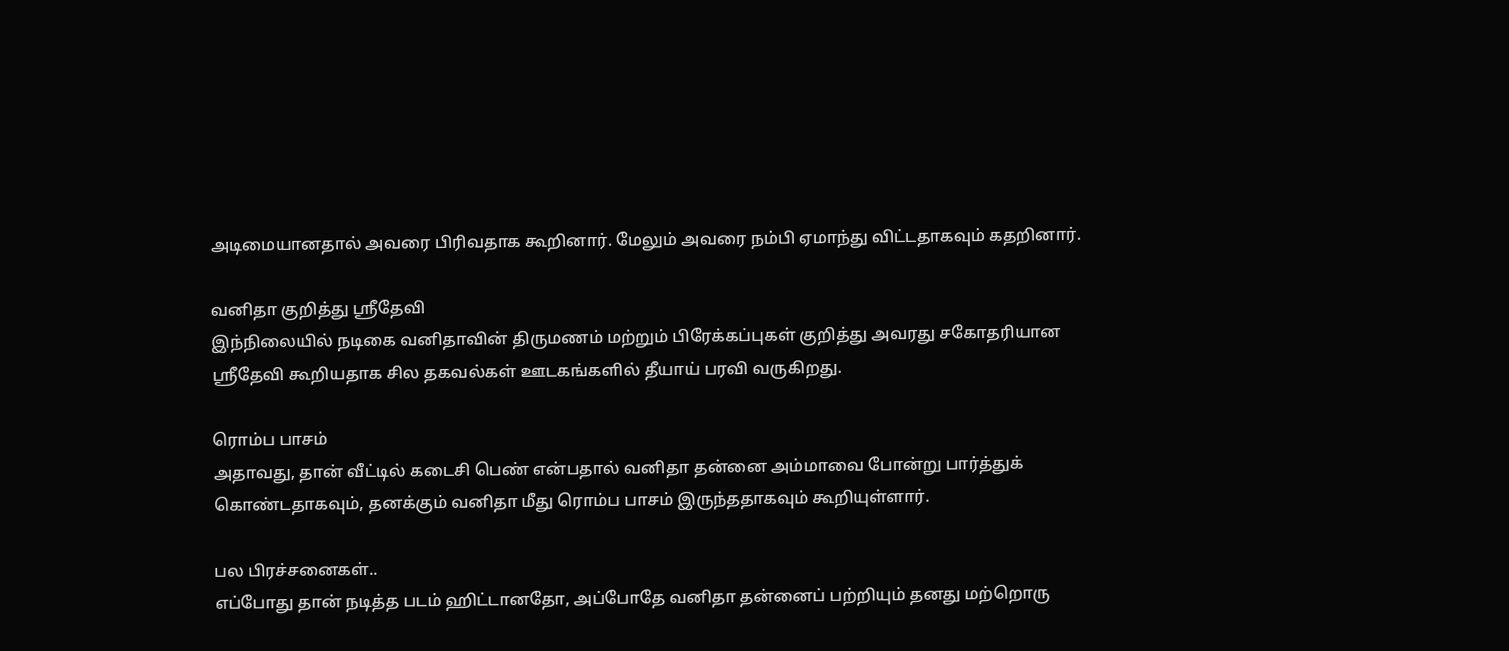அடிமையானதால் அவரை பிரிவதாக கூறினார். மேலும் அவரை நம்பி ஏமாந்து விட்டதாகவும் கதறினார்.

வனிதா குறித்து ஸ்ரீதேவி
இந்நிலையில் நடிகை வனிதாவின் திருமணம் மற்றும் பிரேக்கப்புகள் குறித்து அவரது சகோதரியான ஸ்ரீதேவி கூறியதாக சில தகவல்கள் ஊடகங்களில் தீயாய் பரவி வருகிறது.

ரொம்ப பாசம்
அதாவது, தான் வீட்டில் கடைசி பெண் என்பதால் வனிதா தன்னை அம்மாவை போன்று பார்த்துக் கொண்டதாகவும், தனக்கும் வனிதா மீது ரொம்ப பாசம் இருந்ததாகவும் கூறியுள்ளார்.

பல பிரச்சனைகள்..
எப்போது தான் நடித்த படம் ஹிட்டானதோ, அப்போதே வனிதா தன்னைப் பற்றியும் தனது மற்றொரு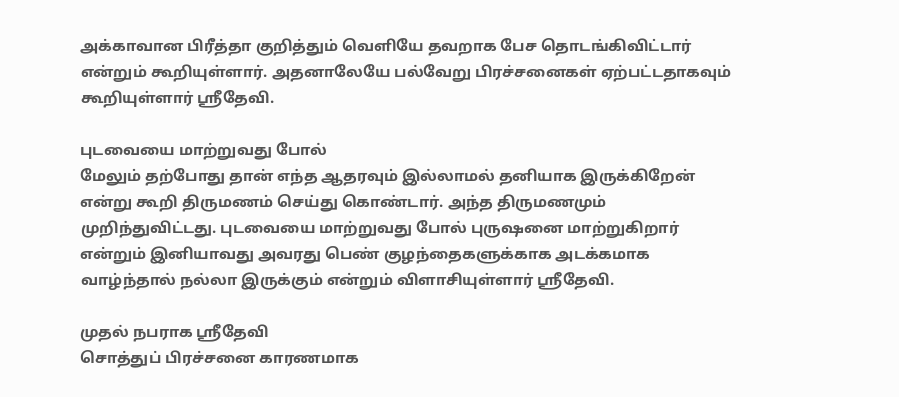அக்காவான பிரீத்தா குறித்தும் வெளியே தவறாக பேச தொடங்கிவிட்டார் என்றும் கூறியுள்ளார். அதனாலேயே பல்வேறு பிரச்சனைகள் ஏற்பட்டதாகவும் கூறியுள்ளார் ஸ்ரீதேவி.

புடவையை மாற்றுவது போல்
மேலும் தற்போது தான் எந்த ஆதரவும் இல்லாமல் தனியாக இருக்கிறேன் என்று கூறி திருமணம் செய்து கொண்டார். அந்த திருமணமும் முறிந்துவிட்டது. புடவையை மாற்றுவது போல் புருஷனை மாற்றுகிறார் என்றும் இனியாவது அவரது பெண் குழந்தைகளுக்காக அடக்கமாக வாழ்ந்தால் நல்லா இருக்கும் என்றும் விளாசியுள்ளார் ஸ்ரீதேவி.

முதல் நபராக ஸ்ரீதேவி
சொத்துப் பிரச்சனை காரணமாக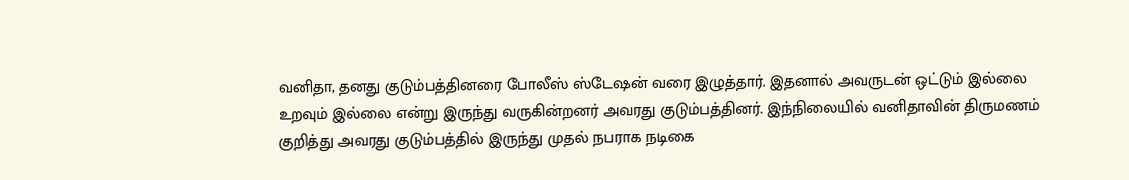வனிதா, தனது குடும்பத்தினரை போலீஸ் ஸ்டேஷன் வரை இழுத்தார். இதனால் அவருடன் ஒட்டும் இல்லை உறவும் இல்லை என்று இருந்து வருகின்றனர் அவரது குடும்பத்தினர். இந்நிலையில் வனிதாவின் திருமணம் குறித்து அவரது குடும்பத்தில் இருந்து முதல் நபராக நடிகை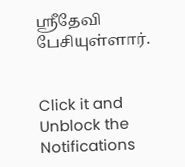ஸ்ரீதேவி பேசியுள்ளார்.


Click it and Unblock the Notifications